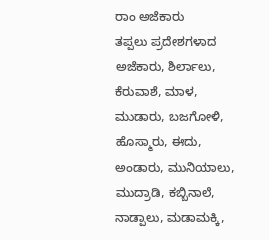ರಾಂ ಅಜೆಕಾರು
ತಪ್ಪಲು ಪ್ರದೇಶಗಳಾದ ಅಜೆಕಾರು, ಶಿರ್ಲಾಲು, ಕೆರುವಾಶೆ, ಮಾಳ, ಮುಡಾರು, ಬಜಗೋಳಿ, ಹೊಸ್ಮಾರು, ಈದು, ಅಂಡಾರು, ಮುನಿಯಾಲು, ಮುದ್ರಾಡಿ, ಕಬ್ಬಿನಾಲೆ, ನಾಡ್ಪಾಲು, ಮಡಾಮಕ್ಕಿ,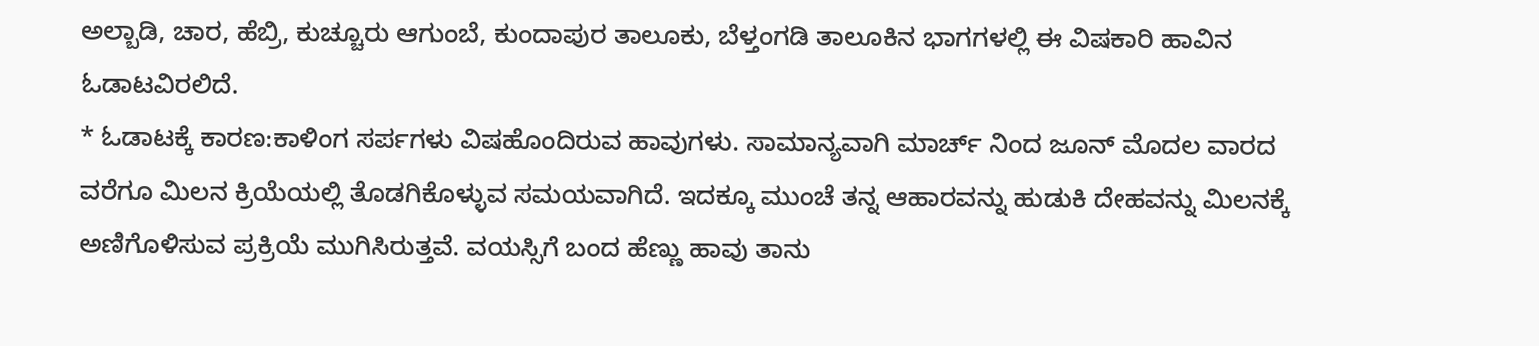ಅಲ್ಬಾಡಿ, ಚಾರ, ಹೆಬ್ರಿ, ಕುಚ್ಚೂರು ಆಗುಂಬೆ, ಕುಂದಾಪುರ ತಾಲೂಕು, ಬೆಳ್ತಂಗಡಿ ತಾಲೂಕಿನ ಭಾಗಗಳಲ್ಲಿ ಈ ವಿಷಕಾರಿ ಹಾವಿನ ಓಡಾಟವಿರಲಿದೆ.
* ಓಡಾಟಕ್ಕೆ ಕಾರಣ:ಕಾಳಿಂಗ ಸರ್ಪಗಳು ವಿಷಹೊಂದಿರುವ ಹಾವುಗಳು. ಸಾಮಾನ್ಯವಾಗಿ ಮಾರ್ಚ್ ನಿಂದ ಜೂನ್ ಮೊದಲ ವಾರದ ವರೆಗೂ ಮಿಲನ ಕ್ರಿಯೆಯಲ್ಲಿ ತೊಡಗಿಕೊಳ್ಳುವ ಸಮಯವಾಗಿದೆ. ಇದಕ್ಕೂ ಮುಂಚೆ ತನ್ನ ಆಹಾರವನ್ನು ಹುಡುಕಿ ದೇಹವನ್ನು ಮಿಲನಕ್ಕೆ ಅಣಿಗೊಳಿಸುವ ಪ್ರಕ್ರಿಯೆ ಮುಗಿಸಿರುತ್ತವೆ. ವಯಸ್ಸಿಗೆ ಬಂದ ಹೆಣ್ಣು ಹಾವು ತಾನು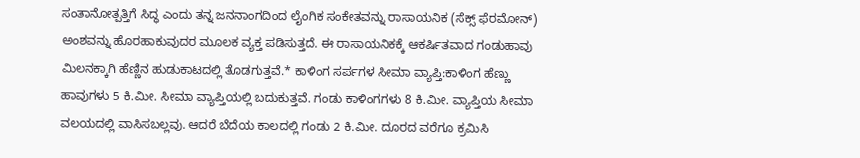ಸಂತಾನೋತ್ಪತ್ತಿಗೆ ಸಿದ್ಧ ಎಂದು ತನ್ನ ಜನನಾಂಗದಿಂದ ಲೈಂಗಿಕ ಸಂಕೇತವನ್ನು ರಾಸಾಯನಿಕ (ಸೆಕ್ಸ್ ಫೆರಮೋನ್) ಅಂಶವನ್ನು ಹೊರಹಾಕುವುದರ ಮೂಲಕ ವ್ಯಕ್ತ ಪಡಿಸುತ್ತದೆ. ಈ ರಾಸಾಯನಿಕಕ್ಕೆ ಆಕರ್ಷಿತವಾದ ಗಂಡುಹಾವು ಮಿಲನಕ್ಕಾಗಿ ಹೆಣ್ಣಿನ ಹುಡುಕಾಟದಲ್ಲಿ ತೊಡಗುತ್ತವೆ.* ಕಾಳಿಂಗ ಸರ್ಪಗಳ ಸೀಮಾ ವ್ಯಾಪ್ತಿ:ಕಾಳಿಂಗ ಹೆಣ್ಣು ಹಾವುಗಳು 5 ಕಿ.ಮೀ. ಸೀಮಾ ವ್ಯಾಪ್ತಿಯಲ್ಲಿ ಬದುಕುತ್ತವೆ. ಗಂಡು ಕಾಳಿಂಗಗಳು 8 ಕಿ.ಮೀ. ವ್ಯಾಪ್ತಿಯ ಸೀಮಾ ವಲಯದಲ್ಲಿ ವಾಸಿಸಬಲ್ಲವು. ಆದರೆ ಬೆದೆಯ ಕಾಲದಲ್ಲಿ ಗಂಡು 2 ಕಿ.ಮೀ. ದೂರದ ವರೆಗೂ ಕ್ರಮಿಸಿ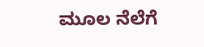ಮೂಲ ನೆಲೆಗೆ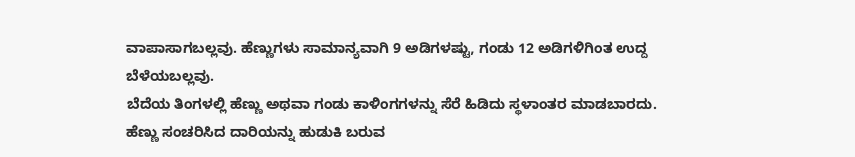ವಾಪಾಸಾಗಬಲ್ಲವು. ಹೆಣ್ಣುಗಳು ಸಾಮಾನ್ಯವಾಗಿ 9 ಅಡಿಗಳಷ್ಟು, ಗಂಡು 12 ಅಡಿಗಳಿಗಿಂತ ಉದ್ದ ಬೆಳೆಯಬಲ್ಲವು.
ಬೆದೆಯ ತಿಂಗಳಲ್ಲಿ ಹೆಣ್ಣು ಅಥವಾ ಗಂಡು ಕಾಳಿಂಗಗಳನ್ನು ಸೆರೆ ಹಿಡಿದು ಸ್ಥಳಾಂತರ ಮಾಡಬಾರದು. ಹೆಣ್ಣು ಸಂಚರಿಸಿದ ದಾರಿಯನ್ನು ಹುಡುಕಿ ಬರುವ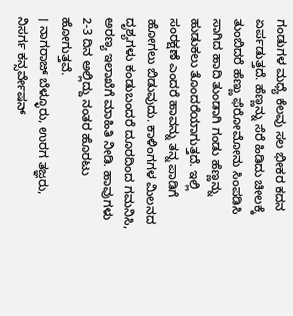ಗಂಡುಗಳ ಮಧ್ಯೆ ಕೆಲವು ಸಲ ಭೀಕರ ಕದನ ಏರ್ಪಡುತ್ತದೆ. ಹೆಣ್ಣನ್ನು ಸೆರೆ ಹಿಡಿದು ಚೀಲಕ್ಕೆ ತುಂಬಿದರೆ ಹೆಣ್ಣು ಫೆರೋಮೋನು ಸಿಂಪಡಿಸಿ ಸಾಗಿದ ಹಾದಿ ತುಂಡಾಗಿ ಗಂಡು ಹೆಣ್ಣನ್ನು ಹುಡುಕಲು ತೊಂದರೆಯಾಗುತ್ತದೆ. ಇಲ್ಲಿ ಸಂರಕ್ಷಣೆ ಎಂದರೆ ಹಾವನ್ನು ತನ್ನ ಪಾಡಿಗೆ ಹೋಗಲು ಬಿಡುವುದು. ಕಾಳಿಂಗಗಳ ಮಿಲನದ ದೃಶ್ಯಗಳು ಕಂಡುಬಂದರೆ ದೂರದಿಂದ ಗಮನಿಸಿ, ಅರಣ್ಯ ಇಲಾಖೆಗೆ ಮಾಹಿತಿ ನೀಡಿ. ಹಾವುಗಳು 2-3 ದಿನ ಅಲ್ಲಿದ್ದು ನಂತರ ಹೊರಟು ಹೋಗುತ್ತವೆ.
। ನಾಗರಾಜ್ ಬೆಳ್ಳೂರು, ಉರಗ ತಜ್ಞರು, ನಿಸರ್ಗ ಕನ್ಸರ್ವೇಷನ್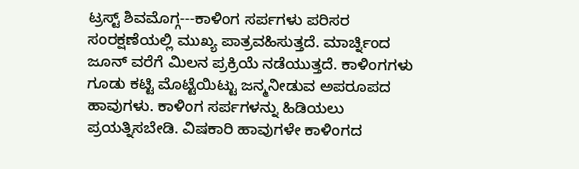ಟ್ರಸ್ಟ್ ಶಿವಮೊಗ್ಗ---ಕಾಳಿಂಗ ಸರ್ಪಗಳು ಪರಿಸರ ಸಂರಕ್ಷಣೆಯಲ್ಲಿ ಮುಖ್ಯ ಪಾತ್ರವಹಿಸುತ್ತದೆ. ಮಾರ್ಚ್ನಿಂದ ಜೂನ್ ವರೆಗೆ ಮಿಲನ ಪ್ರಕ್ರಿಯೆ ನಡೆಯುತ್ತದೆ. ಕಾಳಿಂಗಗಳು ಗೂಡು ಕಟ್ಟಿ ಮೊಟ್ಟೆಯಿಟ್ಟು ಜನ್ಮನೀಡುವ ಅಪರೂಪದ ಹಾವುಗಳು. ಕಾಳಿಂಗ ಸರ್ಪಗಳನ್ನು ಹಿಡಿಯಲು ಪ್ರಯತ್ನಿಸಬೇಡಿ. ವಿಷಕಾರಿ ಹಾವುಗಳೇ ಕಾಳಿಂಗದ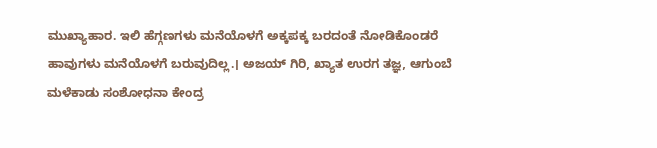ಮುಖ್ಯಾಹಾರ. ಇಲಿ ಹೆಗ್ಗಣಗಳು ಮನೆಯೊಳಗೆ ಅಕ್ಕಪಕ್ಕ ಬರದಂತೆ ನೋಡಿಕೊಂಡರೆ ಹಾವುಗಳು ಮನೆಯೊಳಗೆ ಬರುವುದಿಲ್ಲ.। ಅಜಯ್ ಗಿರಿ, ಖ್ಯಾತ ಉರಗ ತಜ್ಞ, ಆಗುಂಬೆ ಮಳೆಕಾಡು ಸಂಶೋಧನಾ ಕೇಂದ್ರ